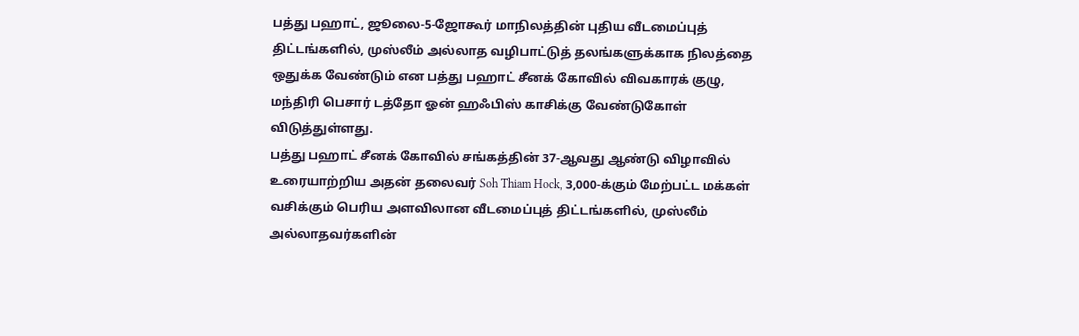பத்து பஹாட், ஜூலை-5-ஜோகூர் மாநிலத்தின் புதிய வீடமைப்புத் திட்டங்களில், முஸ்லீம் அல்லாத வழிபாட்டுத் தலங்களுக்காக நிலத்தை ஒதுக்க வேண்டும் என பத்து பஹாட் சீனக் கோவில் விவகாரக் குழு, மந்திரி பெசார் டத்தோ ஓன் ஹஃபிஸ் காசிக்கு வேண்டுகோள் விடுத்துள்ளது.
பத்து பஹாட் சீனக் கோவில் சங்கத்தின் 37-ஆவது ஆண்டு விழாவில் உரையாற்றிய அதன் தலைவர் Soh Thiam Hock, 3,000-க்கும் மேற்பட்ட மக்கள் வசிக்கும் பெரிய அளவிலான வீடமைப்புத் திட்டங்களில், முஸ்லீம் அல்லாதவர்களின்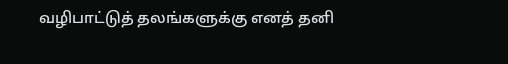வழிபாட்டுத் தலங்களுக்கு எனத் தனி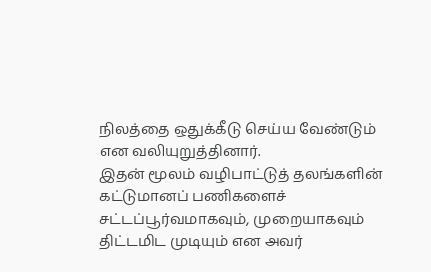நிலத்தை ஒதுக்கீடு செய்ய வேண்டும் என வலியுறுத்தினார்.
இதன் மூலம் வழிபாட்டுத் தலங்களின் கட்டுமானப் பணிகளைச் சட்டப்பூர்வமாகவும், முறையாகவும் திட்டமிட முடியும் என அவர்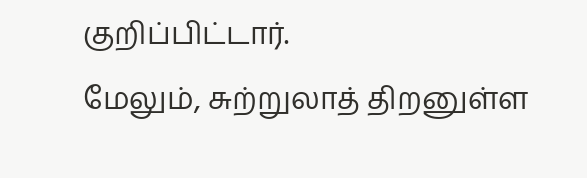குறிப்பிட்டார்.
மேலும், சுற்றுலாத் திறனுள்ள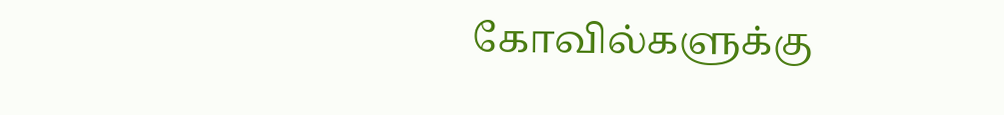கோவில்களுக்கு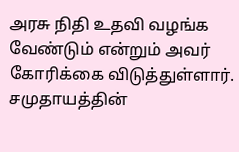அரசு நிதி உதவி வழங்க வேண்டும் என்றும் அவர் கோரிக்கை விடுத்துள்ளார்.
சமுதாயத்தின்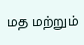மத மற்றும்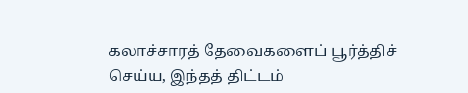கலாச்சாரத் தேவைகளைப் பூர்த்திச் செய்ய, இந்தத் திட்டம்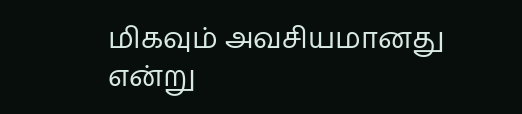மிகவும் அவசியமானது என்று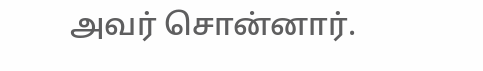அவர் சொன்னார்.